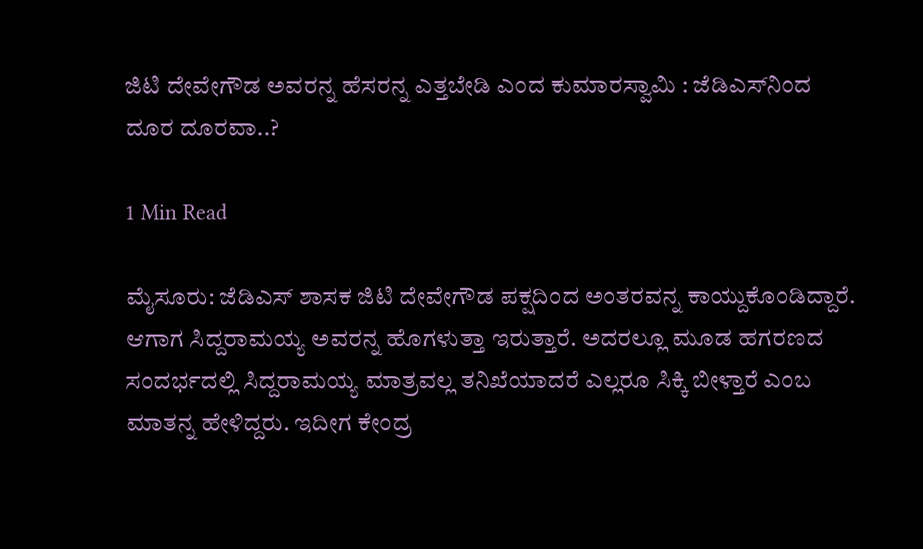ಜಿಟಿ ದೇವೇಗೌಡ ಅವರನ್ನ ಹೆಸರನ್ನ ಎತ್ತಬೇಡಿ ಎಂದ ಕುಮಾರಸ್ವಾಮಿ : ಜೆಡಿಎಸ್‌ನಿಂದ ದೂರ ದೂರವಾ..?

1 Min Read

ಮೈಸೂರು: ಜೆಡಿಎಸ್ ಶಾಸಕ ಜಿಟಿ ದೇವೇಗೌಡ ಪಕ್ಷದಿಂದ ಅಂತರವನ್ನ ಕಾಯ್ದುಕೊಂಡಿದ್ದಾರೆ. ಆಗಾಗ ಸಿದ್ದರಾಮಯ್ಯ ಅವರನ್ನ ಹೊಗಳುತ್ತಾ ಇರುತ್ತಾರೆ. ಅದರಲ್ಲೂ ಮೂಡ ಹಗರಣದ ಸಂದರ್ಭದಲ್ಲಿ ಸಿದ್ದರಾಮಯ್ಯ ಮಾತ್ರವಲ್ಲ ತನಿಖೆಯಾದರೆ ಎಲ್ಲರೂ ಸಿಕ್ಕಿ ಬೀಳ್ತಾರೆ ಎಂಬ ಮಾತನ್ನ ಹೇಳಿದ್ದರು. ಇದೀಗ ಕೇಂದ್ರ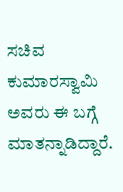ಸಚಿವ ಕುಮಾರಸ್ವಾಮಿ ಅವರು ಈ ಬಗ್ಗೆ ಮಾತನ್ನಾಡಿದ್ದಾರೆ.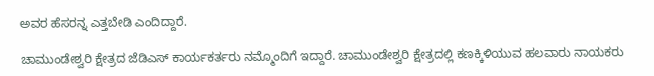ಅವರ ಹೆಸರನ್ನ ಎತ್ತಬೇಡಿ ಎಂದಿದ್ದಾರೆ.

ಚಾಮುಂಡೇಶ್ವರಿ ಕ್ಷೇತ್ರದ ಜೆಡಿಎಸ್ ಕಾರ್ಯಕರ್ತರು ನಮ್ಮೊಂದಿಗೆ ಇದ್ದಾರೆ. ಚಾಮುಂಡೇಶ್ವರಿ ಕ್ಷೇತ್ರದಲ್ಲಿ ಕಣಕ್ಕಿಳಿಯುವ ಹಲವಾರು ನಾಯಕರು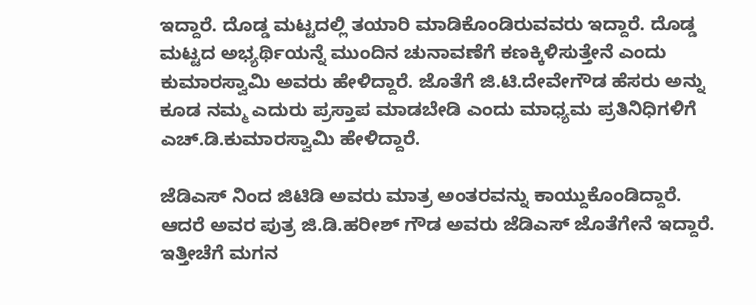ಇದ್ದಾರೆ. ದೊಡ್ಡ ಮಟ್ಟದಲ್ಲಿ ತಯಾರಿ ಮಾಡಿಕೊಂಡಿರುವವರು ಇದ್ದಾರೆ. ದೊಡ್ಡ ಮಟ್ಟದ ಅಭ್ಯರ್ಥಿಯನ್ನೆ ಮುಂದಿನ ಚುನಾವಣೆಗೆ ಕಣಕ್ಕಿಳಿಸುತ್ತೇನೆ ಎಂದು ಕುಮಾರಸ್ವಾಮಿ ಅವರು ಹೇಳಿದ್ದಾರೆ. ಜೊತೆಗೆ ಜಿ.ಟಿ.ದೇವೇಗೌಡ ಹೆಸರು ಅನ್ನು ಕೂಡ ನಮ್ಮ ಎದುರು ಪ್ರಸ್ತಾಪ ಮಾಡಬೇಡಿ ಎಂದು ಮಾಧ್ಯಮ ಪ್ರತಿನಿಧಿಗಳಿಗೆ ಎಚ್‌.ಡಿ.ಕುಮಾರಸ್ವಾಮಿ ಹೇಳಿದ್ದಾರೆ.

ಜೆಡಿಎಸ್ ನಿಂದ ಜಿಟಿಡಿ ಅವರು ಮಾತ್ರ ಅಂತರವನ್ನು ಕಾಯ್ದುಕೊಂಡಿದ್ದಾರೆ. ಆದರೆ ಅವರ ಪುತ್ರ ಜಿ.ಡಿ.ಹರೀಶ್ ಗೌಡ ಅವರು ಜೆಡಿಎಸ್ ಜೊತೆಗೇನೆ ಇದ್ದಾರೆ. ಇತ್ತೀಚೆಗೆ ಮಗನ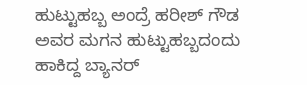ಹುಟ್ಟುಹಬ್ಬ ಅಂದ್ರೆ ಹರೀಶ್ ಗೌಡ ಅವರ ಮಗನ ಹುಟ್ಟುಹಬ್ಬದಂದು ಹಾಕಿದ್ದ ಬ್ಯಾನರ್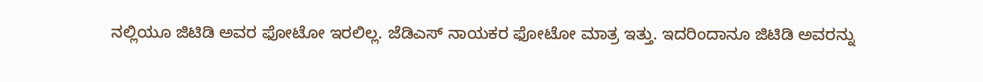ನಲ್ಲಿಯೂ ಜಿಟಿಡಿ ಅವರ ಫೋಟೋ ಇರಲಿಲ್ಲ. ಜೆಡಿಎಸ್ ನಾಯಕರ ಫೋಟೋ ಮಾತ್ರ ಇತ್ತು. ಇದರಿಂದಾನೂ ಜಿಟಿಡಿ ಅವರನ್ನು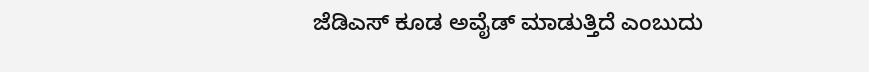ಜೆಡಿಎಸ್ ಕೂಡ ಅವೈಡ್ ಮಾಡುತ್ತಿದೆ ಎಂಬುದು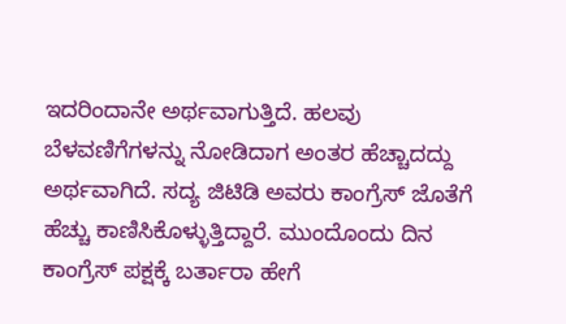ಇದರಿಂದಾನೇ ಅರ್ಥವಾಗುತ್ತಿದೆ. ಹಲವು ಬೆಳವಣಿಗೆಗಳನ್ನು ನೋಡಿದಾಗ ಅಂತರ ಹೆಚ್ಚಾದದ್ದು ಅರ್ಥವಾಗಿದೆ. ಸದ್ಯ ಜಿಟಿಡಿ ಅವರು ಕಾಂಗ್ರೆಸ್ ಜೊತೆಗೆ ಹೆಚ್ಚು ಕಾಣಿಸಿಕೊಳ್ಳುತ್ತಿದ್ದಾರೆ. ಮುಂದೊಂದು ದಿನ ಕಾಂಗ್ರೆಸ್ ಪಕ್ಷಕ್ಕೆ ಬರ್ತಾರಾ ಹೇಗೆ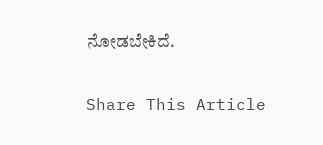ನೋಡಬೇಕಿದೆ.

Share This Article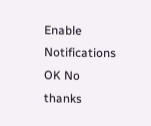Enable Notifications OK No thanks